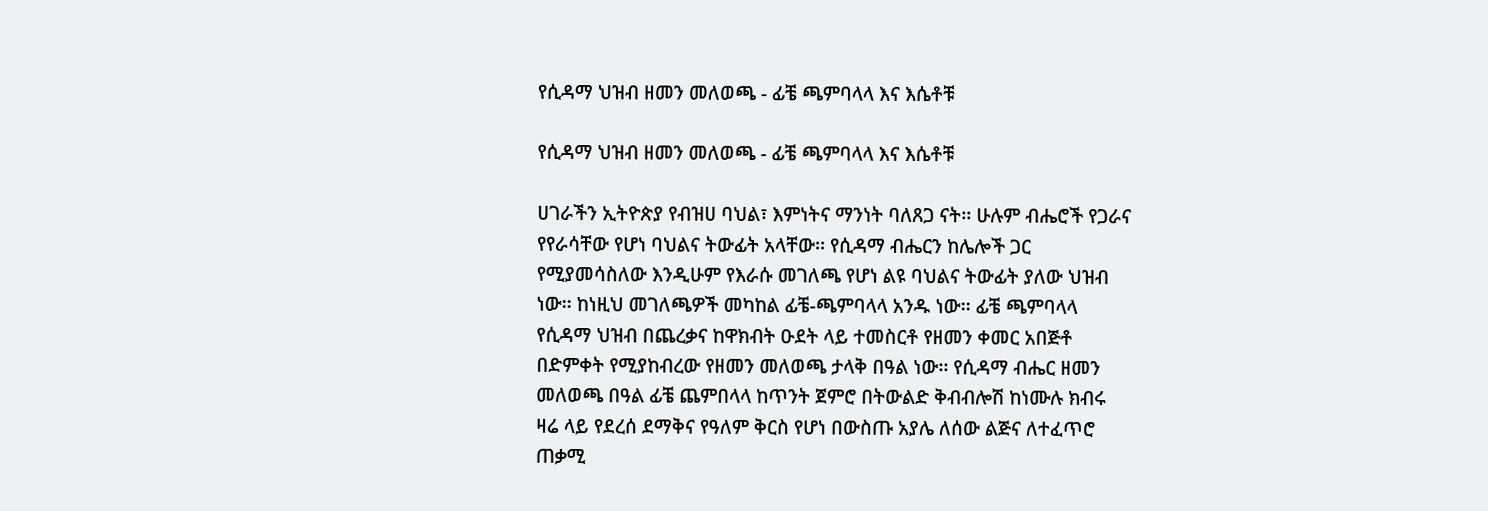የሲዳማ ህዝብ ዘመን መለወጫ - ፊቼ ጫምባላላ እና እሴቶቹ

የሲዳማ ህዝብ ዘመን መለወጫ - ፊቼ ጫምባላላ እና እሴቶቹ

ሀገራችን ኢትዮጵያ የብዝሀ ባህል፣ እምነትና ማንነት ባለጸጋ ናት፡፡ ሁሉም ብሔሮች የጋራና የየራሳቸው የሆነ ባህልና ትውፊት አላቸው፡፡ የሲዳማ ብሔርን ከሌሎች ጋር የሚያመሳስለው እንዲሁም የእራሱ መገለጫ የሆነ ልዩ ባህልና ትውፊት ያለው ህዝብ ነው፡፡ ከነዚህ መገለጫዎች መካከል ፊቼ-ጫምባላላ አንዱ ነው፡፡ ፊቼ ጫምባላላ የሲዳማ ህዝብ በጨረቃና ከዋክብት ዑደት ላይ ተመስርቶ የዘመን ቀመር አበጅቶ በድምቀት የሚያከብረው የዘመን መለወጫ ታላቅ በዓል ነው፡፡ የሲዳማ ብሔር ዘመን መለወጫ በዓል ፊቼ ጨምበላላ ከጥንት ጀምሮ በትውልድ ቅብብሎሽ ከነሙሉ ክብሩ ዛሬ ላይ የደረሰ ደማቅና የዓለም ቅርስ የሆነ በውስጡ አያሌ ለሰው ልጅና ለተፈጥሮ ጠቃሚ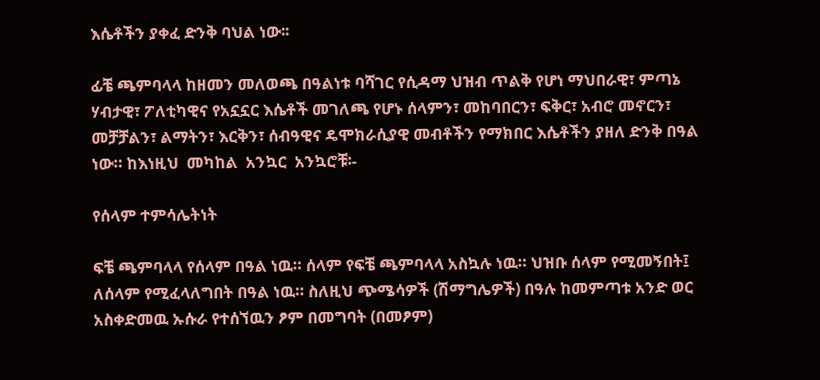እሴቶችን ያቀፈ ድንቅ ባህል ነው፡፡

ፊቼ ጫምባላላ ከዘመን መለወጫ በዓልነቱ ባሻገር የሲዳማ ህዝብ ጥልቅ የሆነ ማህበራዊ፣ ምጣኔ ሃብታዊ፣ ፖለቲካዊና የአኗኗር እሴቶች መገለጫ የሆኑ ሰላምን፣ መከባበርን፣ ፍቅር፣ አብሮ መኖርን፣ መቻቻልን፣ ልማትን፣ እርቅን፣ ሰብዓዊና ዴሞክራሲያዊ መብቶችን የማክበር እሴቶችን ያዘለ ድንቅ በዓል ነው። ከእነዚህ  መካከል  አንኳር  አንኳሮቹ፡-

የሰላም ተምሳሌትነት

ፍቼ ጫምባላላ የሰላም በዓል ነዉ። ሰላም የፍቼ ጫምባላላ አስኳሉ ነዉ። ህዝቡ ሰላም የሚመኝበት፤ ለሰላም የሚፈላለግበት በዓል ነዉ። ስለዚህ ጭሜሳዎች (ሽማግሌዎች) በዓሉ ከመምጣቱ አንድ ወር አስቀድመዉ ኡሱራ የተሰኘዉን ፆም በመግባት (በመፆም)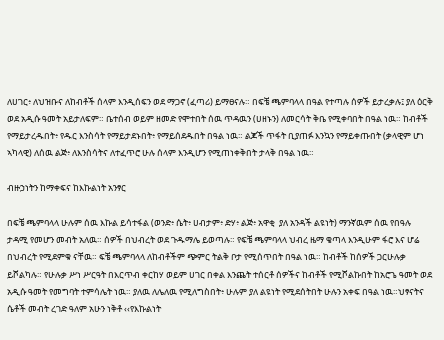ለሀገር፥ ለህዝቡና ለከብቶች ሰላም እንዲሰፍን ወደ ማጋኖ (ፈጣሪ) ይማፀናሉ። በፍቼ ጫምባላላ በዓል የተጣሉ ሰዎች ይታረቃሉ፤ ያለ ዕርቅ ወደ አዲሱ ዓመት አይታለፍም። ቤተሰብ ወይም ዘመድ የሞተበት ሰዉ ጥዳዉን (ሀዘኑን) ለመርሳት ቅቤ የሚቀባበት በዓል ነዉ። ከብቶች የማይታረዱበት፥ የዱር እንስሳት የማይታደኑበት፥ የማይሰደዱበት በዓል ነዉ። ልጆች ጥፋት ቢያጠፉ እንኳን የማይቀጡበት (ቃላዊም ሆነ ኣካላዊ) ለሰዉ ልጅ፥ ለእንስሳትና ለተፈጥሮ ሁሉ ሰላም እንዲሆን የሚጠነቀቅበት ታላቅ በዓል ነዉ።

ብዙኃነትን ከማቀፍና ከእኩልነት አንፃር

በፍቼ ጫምባላላ ሁሉም ሰዉ እኩል ይሳተፋል (ወንድ፥ ሴት፥ ሀብታም፥ ድሃ፥ ልጅ፥ አዋቂ  ያለ አንዳች ልዩነት) ማንኛዉም ሰዉ የበዓሉ ታዳሚ የመሆን መብት አለዉ። ሰዎች በህብረት ወደ ጉዱማሌ ይወጣሉ። የፍቼ ጫምባላላ ህብረ ዜማ ቄጣላ እንዲሁም ፋሮ እና ሆሬ በህብረት የሚደምቁ ናቸዉ። ፍቼ ጫምባላላ ለከብቶችም ጭምር ትልቅ ቦታ የሚሰጥበት በዓል ነዉ። ከብቶች ከሰዎች ጋርሁሉቃ ይሾልካሉ። የሁሉቃ ሥነ ሥርዓት በእርጥብ ቀርከሃ ወይም ሀገር በቀል እንጨት ተሰርቶ ሰዎችና ከብቶች የሚሾልኩበት ከአሮጌ ዓመት ወደ አዲሱ ዓመት የመግባት ተምሳሌት ነዉ። ያለዉ ለሌለዉ የሚለግስበት፥ ሁሉም ያለ ልዩነት የሚደሰትበት ሁሉን አቀፍ በዓል ነዉ።ህፃናትና ሴቶች መብት ረገድ ዓለም አሁን ነቅቶ ‹‹የእኩልነት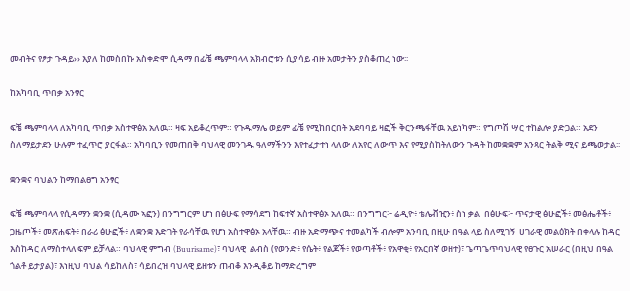መብትና የፆታ ጉዳይ›› እያለ ከመስበኩ አስቀድሞ ሲዳማ በፊቼ ጫምባላላ አክብሮቱን ሲያሳይ ብዙ አመታትን ያስቆጠረ ነው፡፡

ከአካባቢ ጥበቃ አንፃር

ፍቼ ጫምባላላ ለአካባቢ ጥበቃ አስተዋፅአ አለዉ። ዛፍ አይቆረጥም። የጉዱማሌ ወይም ፊቼ የሚከበርበት አደባባይ ዛፎች ቅርንጫፋቸዉ አይነካም። የግጦሽ ሣር ተከልሎ ያድጋል። አደን ስለማይታደን ሁሉም ተፈጥሮ ያርፋል። አካባቢን የመጠበቅ ባህላዊ መንገዱ ዓለማችንን እየተፈታተነ ላለው ለአየር ለውጥ እና የሚያስከትለውን ጉዳት ከመቋቋም አንጻር ትልቅ ሚና ይጫወታል፡፡

ቋንቋና ባህልን ከማበልፀግ አንፃር

ፍቼ ጫምባላላ የሲዳማን ቋንቋ (ሲዳሙ ኣፎን) በንግግርም ሆነ በፅሁፍ የማሳደግ ከፍተኛ አስተዋፅኦ አለዉ። በንግግር፦ ሬዲዮ፥ ቴሌቭዢን፥ ስነ ቃል  በፅሁፍ፦ ጥናታዊ ፅሁፎች፥ መፅሔቶች፥ ጋዜጦች፥ መጽሐፍት፥ በራሪ ፅሁፎች፥ ለቋንቋ እድገት የራሳቸዉ የሆነ አስተዋፅኦ አላቸዉ። ብዙ አድማጭና ተመልካች ብሎም አንባቢ በዚሁ በዓል ላይ ስለሚገኝ  ሀገራዊ መልዕክት በቀላሉ ከዳር እስከዳር ለማስተላለፍም ይቻላል። ባህላዊ ምግብ (Buurisame)፣ ባህላዊ  ልብስ (የወንድ፥ የሴት፥ የልጆች፥ የወጣቶች፥ የአዋቂ፥ የአርበኛ ወዘተ)፣ ጌጣጌጥባህላዊ የፀጉር አሠራር (በዚህ በዓል ጎልቶ ይታያል)፣ እነዚህ ባህል ሳይከለስ፣ ሳይበረዝ ባህላዊ ይዘቱን ጠብቆ እንዲቆይ ከማድረግም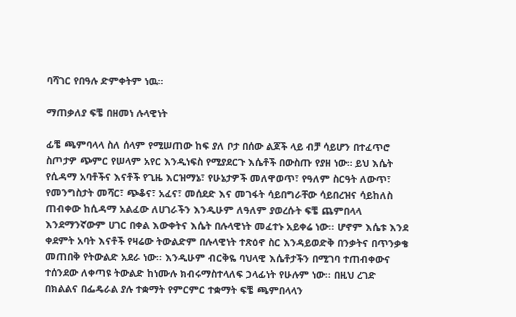ባሻገር የበዓሉ ድምቀትም ነዉ።

ማጠቃለያ ፍቼ በዘመነ ሉላዊነት

ፊቼ ጫምባላላ ስለ ሰላም የሚሠጠው ከፍ ያለ ቦታ በሰው ልጆች ላይ ብቻ ሳይሆን በተፈጥሮ ስጦታዎ ጭምር የሠላም አየር እንዲነፍስ የሚያደርጉ እሴቶች በውስጡ የያዘ ነው። ይህ እሴት የሲዳማ አባቶችና እናቶች የጊዜ እርዝማኔ፣ የሁኔታዎች መለዋወጥ፣ የዓለም ስርዓት ለውጥ፣ የመንግስታት መሻር፣ ጭቆና፣ አፈና፣ መሰደድ እና መገፋት ሳይበግራቸው ሳይበረዝና ሳይከለስ ጠብቀው ከሲዳማ አልፈው ለሀገራችን እንዲሁም ለዓለም ያወረሱት ፍቼ ጨምበላላ እንደማንኛውም ሀገር በቀል እውቀትና እሴት በሉላዊነት መፈተኑ አይቀሬ ነው፡፡ ሆኖም እሴቱ እንደ ቀደምት አባት እናቶች የዛሬው ትውልድም በሉላዊነት ተጽዕኖ ስር እንዳይወድቅ በንቃትና በጥንቃቄ መጠበቅ የትውልድ አደራ ነው፡፡ እንዲሁም ብርቅዬ ባህላዊ እሴቶታችን በሚገባ ተጠብቀውና ተሰንደው ለቀጣዩ ትውልድ ከነሙሉ ክብሩማስተላለፍ ኃላፊነት የሁሉም ነው፡፡ በዚህ ረገድ በክልልና በፌዴራል ያሉ ተቋማት የምርምር ተቋማት ፍቼ ጫምበላላን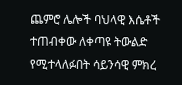ጨምሮ ሌሎች ባህላዊ እሴቶች ተጠብቀው ለቀጣዩ ትውልድ የሚተላለፉበት ሳይንሳዊ ምክረ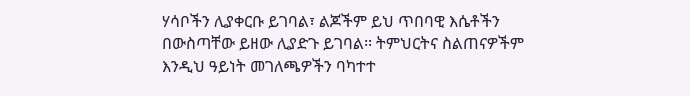ሃሳቦችን ሊያቀርቡ ይገባል፣ ልጆችም ይህ ጥበባዊ እሴቶችን በውስጣቸው ይዘው ሊያድጉ ይገባል፡፡ ትምህርትና ስልጠናዎችም እንዲህ ዓይነት መገለጫዎችን ባካተተ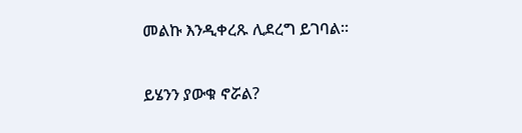መልኩ እንዲቀረጹ ሊደረግ ይገባል፡፡

ይሄንን ያውቁ ኖሯል?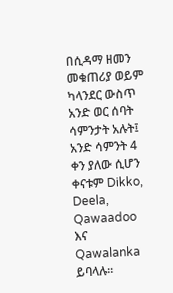በሲዳማ ዘመን መቁጠሪያ ወይም ካላንደር ውስጥ አንድ ወር ሰባት ሳምንታት አሉት፤ አንድ ሳምንት 4 ቀን ያለው ሲሆን ቀናቱም Dikko, Deela, Qawaadoo እና Qawalanka ይባላሉ፡፡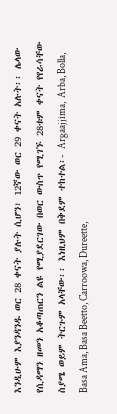እንዲሁም እያንዳንዱ ወር 28 ቀናት ያሉት ሲሆን፣ 12ኛው ወር 29 ቀናት አሉት፡፡ ሌላው የሲዳማን ዘመን አቆጣጠርን ልዩ የሚያደርገው በወር ውስጥ የሚገኙ 28ቱም ቀናት የየራሳቸው ስያሜ ወይም ትርጉም አላቸው፡፡ እነዚህም በቅደም ተከተል፡- Argaajjima,  Arba, Bolla, Basa Ama, Basa Beetto, Carroowa, Dureette,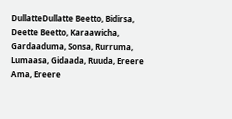DullatteDullatte Beetto, Bidirsa, Deette Beetto, Karaawicha, Gardaaduma, Sonsa, Rurruma, Lumaasa, Gidaada, Ruuda, Ereere Ama, Ereere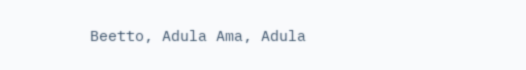Beetto, Adula Ama, Adula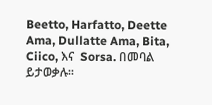Beetto, Harfatto, Deette Ama, Dullatte Ama, Bita, Ciico, እና  Sorsa. በመባል ይታወቃሉ፡፡